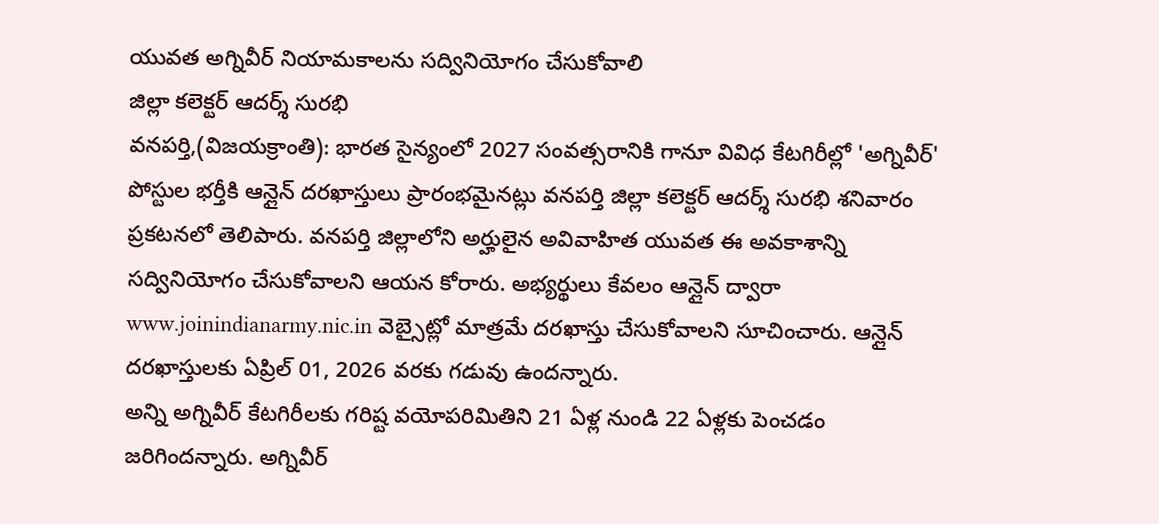యువత అగ్నివీర్ నియామకాలను సద్వినియోగం చేసుకోవాలి
జిల్లా కలెక్టర్ ఆదర్శ్ సురభి
వనపర్తి,(విజయక్రాంతి): భారత సైన్యంలో 2027 సంవత్సరానికి గానూ వివిధ కేటగిరీల్లో 'అగ్నివీర్' పోస్టుల భర్తీకి ఆన్లైన్ దరఖాస్తులు ప్రారంభమైనట్లు వనపర్తి జిల్లా కలెక్టర్ ఆదర్శ్ సురభి శనివారం ప్రకటనలో తెలిపారు. వనపర్తి జిల్లాలోని అర్హులైన అవివాహిత యువత ఈ అవకాశాన్ని సద్వినియోగం చేసుకోవాలని ఆయన కోరారు. అభ్యర్థులు కేవలం ఆన్లైన్ ద్వారా www.joinindianarmy.nic.in వెబ్సైట్లో మాత్రమే దరఖాస్తు చేసుకోవాలని సూచించారు. ఆన్లైన్ దరఖాస్తులకు ఏప్రిల్ 01, 2026 వరకు గడువు ఉందన్నారు.
అన్ని అగ్నివీర్ కేటగిరీలకు గరిష్ట వయోపరిమితిని 21 ఏళ్ల నుండి 22 ఏళ్లకు పెంచడం జరిగిందన్నారు. అగ్నివీర్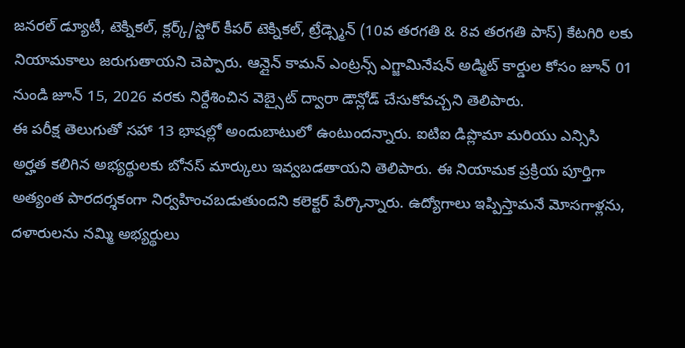జనరల్ డ్యూటీ, టెక్నికల్, క్లర్క్/స్టోర్ కీపర్ టెక్నికల్, ట్రేడ్స్మెన్ (10వ తరగతి & 8వ తరగతి పాస్) కేటగిరి లకు నియామకాలు జరుగుతాయని చెప్పారు. ఆన్లైన్ కామన్ ఎంట్రన్స్ ఎగ్జామినేషన్ అడ్మిట్ కార్డుల కోసం జూన్ 01 నుండి జూన్ 15, 2026 వరకు నిర్దేశించిన వెబ్సైట్ ద్వారా డౌన్లోడ్ చేసుకోవచ్చని తెలిపారు.
ఈ పరీక్ష తెలుగుతో సహా 13 భాషల్లో అందుబాటులో ఉంటుందన్నారు. ఐటిఐ డిప్లొమా మరియు ఎన్సిసి అర్హత కలిగిన అభ్యర్థులకు బోనస్ మార్కులు ఇవ్వబడతాయని తెలిపారు. ఈ నియామక ప్రక్రియ పూర్తిగా అత్యంత పారదర్శకంగా నిర్వహించబడుతుందని కలెక్టర్ పేర్కొన్నారు. ఉద్యోగాలు ఇప్పిస్తామనే మోసగాళ్లను, దళారులను నమ్మి అభ్యర్థులు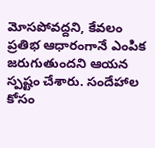మోసపోవద్దని, కేవలం ప్రతిభ ఆధారంగానే ఎంపిక జరుగుతుందని ఆయన స్పష్టం చేశారు. సందేహాల కోసం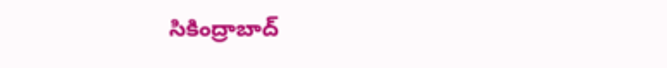సికింద్రాబాద్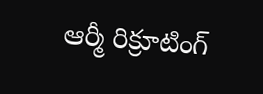ఆర్మీ రిక్రూటింగ్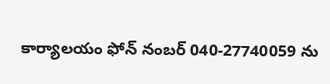కార్యాలయం ఫోన్ నంబర్ 040-27740059 ను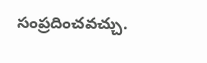సంప్రదించవచ్చు.